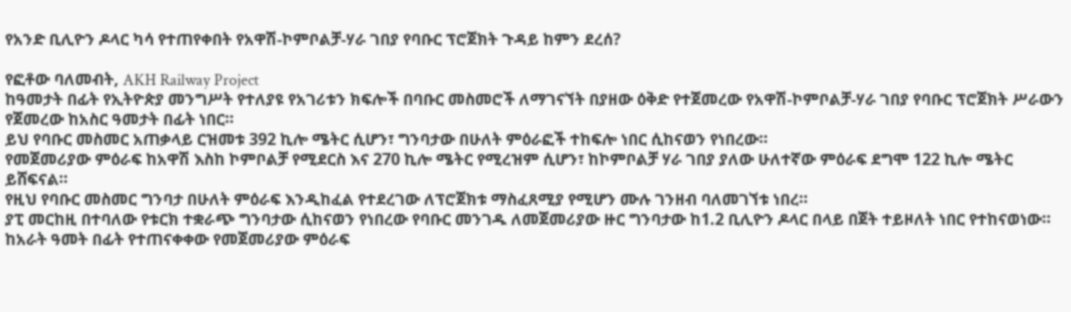የአንድ ቢሊዮን ዶላር ካሳ የተጠየቀበት የአዋሽ-ኮምቦልቻ-ሃራ ገበያ የባቡር ፕሮጀክት ጉዳይ ከምን ደረሰ?

የፎቶው ባለመብት, AKH Railway Project
ከዓመታት በፊት የኢትዮጵያ መንግሥት የተለያዩ የአገሪቱን ክፍሎች በባቡር መስመሮች ለማገናኘት በያዘው ዕቅድ የተጀመረው የአዋሽ-ኮምቦልቻ-ሃራ ገበያ የባቡር ፕሮጀክት ሥራውን የጀመረው ከአስር ዓመታት በፊት ነበር።
ይህ የባቡር መስመር አጠቃላይ ርዝመቱ 392 ኪሎ ሜትር ሲሆን፣ ግንባታው በሁለት ምዕራፎች ተከፍሎ ነበር ሲከናወን የነበረው።
የመጀመሪያው ምዕራፍ ከአዋሽ እስከ ኮምቦልቻ የሚደርስ እና 270 ኪሎ ሜትር የሚረዝም ሲሆን፣ ከኮምቦልቻ ሃራ ገበያ ያለው ሁለተኛው ምዕራፍ ደግሞ 122 ኪሎ ሜትር ይሸፍናል።
የዚህ የባቡር መስመር ግንባታ በሁለት ምዕራፍ እንዲከፈል የተደረገው ለፕሮጀክቱ ማስፈጸሚያ የሚሆን ሙሉ ገንዘብ ባለመገኘቱ ነበረ።
ያፒ መርከዚ በተባለው የቱርክ ተቋራጭ ግንባታው ሲከናወን የነበረው የባቡር መንገዱ ለመጀመሪያው ዙር ግንባታው ከ1.2 ቢሊዮን ዶላር በላይ በጀት ተይዞለት ነበር የተከናወነው።
ከአራት ዓመት በፊት የተጠናቀቀው የመጀመሪያው ምዕራፍ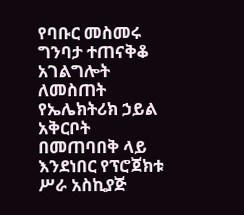የባቡር መስመሩ ግንባታ ተጠናቅቆ አገልግሎት ለመስጠት የኤሌክትሪክ ኃይል አቅርቦት በመጠባበቅ ላይ እንደነበር የፕሮጀክቱ ሥራ አስኪያጅ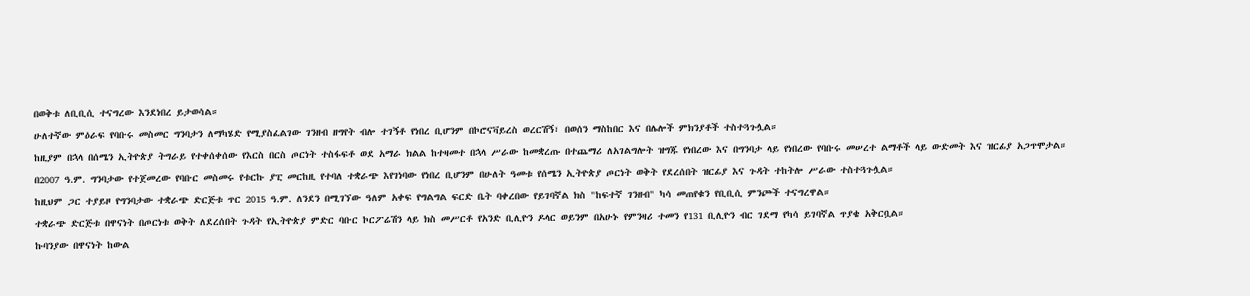በወቅቱ ለቢቢሲ ተናግረው እንደነበረ ይታወሳል።
ሁለተኛው ምዕራፍ የባቡሩ መስመር ግንባታን ለማካሄድ የሚያስፈልገው ገንዘብ ዘግየት ብሎ ተገኝቶ የነበረ ቢሆንም በኮሮናቫይረስ ወረርሽኝ፣ በወሰን ማስከበር እና በሌሎች ምክንያቶች ተስተጓጉሏል።
ከዚያም በኋላ በሰሜን ኢትዮጵያ ትግራይ የተቀሰቀሰው የእርስ በርስ ጦርነት ተስፋፍቶ ወደ አማራ ክልል ከተዛመተ በኋላ ሥራው ከመቋረጡ በተጨማሪ ለአገልግሎት ዝግጁ የነበረው እና በግንባታ ላይ የነበረው የባቡሩ መሠረተ ልማቶች ላይ ውድመት እና ዝርፊያ አጋጥሞታል።
በ2007 ዓ.ም. ግንባታው የተጀመረው የባቡር መስመሩ የቱርኩ ያፒ መርከዚ የተባለ ተቋራጭ እየገነባው የነበረ ቢሆንም በሁለት ዓመቱ የሰሜን ኢትዮጵያ ጦርነት ወቅት የደረሰበት ዝርፊያ እና ጉዳት ተከትሎ ሥራው ተስተጓጉሏል።
ከዚህም ጋር ተያይዞ የግንባታው ተቋራጭ ድርጅቱ ጥር 2015 ዓ.ም. ለንደን በሚገኘው ዓለም አቀፍ የግልግል ፍርድ ቤት ባቀረበው የይገባኛል ክስ "ከፍተኛ ገንዘብ" ካሳ መጠየቁን የቢቢሲ ምንጮች ተናግረዋል።
ተቋራጭ ድርጅቱ በዋናነት በጦርነቱ ወቅት ለደረሰበት ጉዳት የኢትዮጵያ ምድር ባቡር ኮርፖሬሽን ላይ ክስ መሥርቶ የአንድ ቢሊዮን ዶላር ወይንም በአሁኑ የምንዛሪ ተመን የ131 ቢሊዮን ብር ገደማ የካሳ ይገባኛል ጥያቄ አቅርቧል።
ኩባንያው በዋናነት ከውል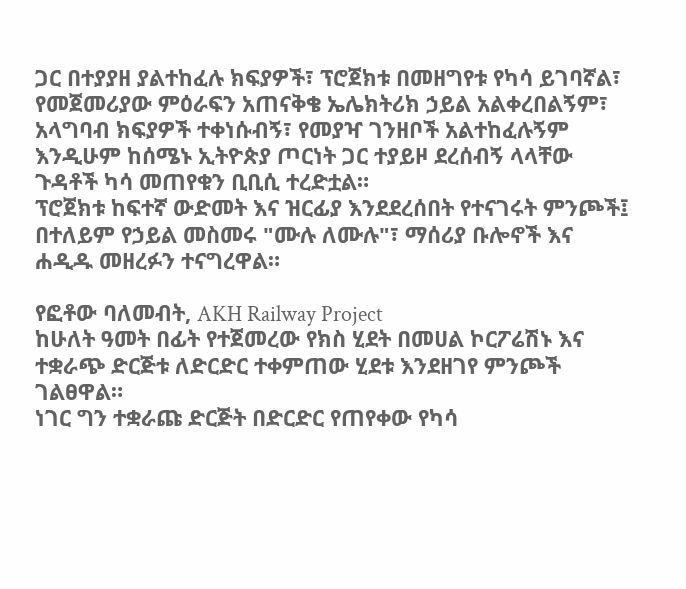ጋር በተያያዘ ያልተከፈሉ ክፍያዎች፣ ፕሮጀክቱ በመዘግየቱ የካሳ ይገባኛል፣ የመጀመሪያው ምዕራፍን አጠናቅቄ ኤሌክትሪክ ኃይል አልቀረበልኝም፣ አላግባብ ክፍያዎች ተቀነሱብኝ፣ የመያዣ ገንዘቦች አልተከፈሉኝም እንዲሁም ከሰሜኑ ኢትዮጵያ ጦርነት ጋር ተያይዞ ደረሰብኝ ላላቸው ጉዳቶች ካሳ መጠየቁን ቢቢሲ ተረድቷል።
ፕሮጀክቱ ከፍተኛ ውድመት እና ዝርፊያ እንደደረሰበት የተናገሩት ምንጮች፤ በተለይም የኃይል መስመሩ "ሙሉ ለሙሉ"፣ ማሰሪያ ቡሎኖች እና ሐዲዱ መዘረፉን ተናግረዋል።

የፎቶው ባለመብት, AKH Railway Project
ከሁለት ዓመት በፊት የተጀመረው የክስ ሂደት በመሀል ኮርፖሬሽኑ እና ተቋራጭ ድርጅቱ ለድርድር ተቀምጠው ሂደቱ እንደዘገየ ምንጮች ገልፀዋል።
ነገር ግን ተቋራጩ ድርጅት በድርድር የጠየቀው የካሳ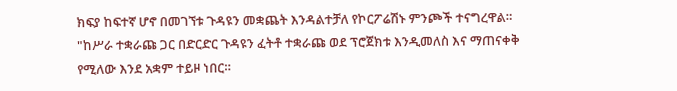ክፍያ ከፍተኛ ሆኖ በመገኘቱ ጉዳዩን መቋጨት እንዳልተቻለ የኮርፖሬሽኑ ምንጮች ተናግረዋል።
"ከሥራ ተቋራጩ ጋር በድርድር ጉዳዩን ፈትቶ ተቋራጩ ወደ ፕሮጀክቱ እንዲመለስ እና ማጠናቀቅ የሚለው እንደ አቋም ተይዞ ነበር።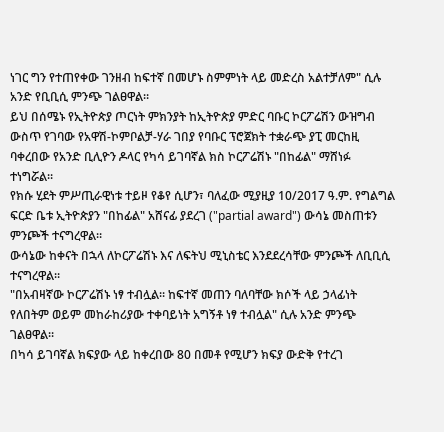ነገር ግን የተጠየቀው ገንዘብ ከፍተኛ በመሆኑ ስምምነት ላይ መድረስ አልተቻለም" ሲሉ አንድ የቢቢሲ ምንጭ ገልፀዋል።
ይህ በሰሜኑ የኢትዮጵያ ጦርነት ምክንያት ከኢትዮጵያ ምድር ባቡር ኮርፖሬሽን ውዝግብ ውስጥ የገባው የአዋሽ-ኮምቦልቻ-ሃራ ገበያ የባቡር ፕሮጀክት ተቋራጭ ያፒ መርከዚ ባቀረበው የአንድ ቢሊዮን ዶላር የካሳ ይገባኛል ክስ ኮርፖሬሽኑ "በከፊል" ማሸነፉ ተነግሯል።
የክሱ ሂደት ምሥጢራዊነቱ ተይዞ የቆየ ሲሆን፣ ባለፈው ሚያዚያ 10/2017 ዓ.ም. የግልግል ፍርድ ቤቱ ኢትዮጵያን "በከፊል" አሸናፊ ያደረገ ("partial award") ውሳኔ መስጠቱን ምንጮች ተናግረዋል።
ውሳኔው ከቀናት በኋላ ለኮርፖሬሽኑ እና ለፍትህ ሚኒስቴር እንደደረሳቸው ምንጮች ለቢቢሲ ተናግረዋል።
"በአብዛኛው ኮርፖሬሽኑ ነፃ ተብሏል። ከፍተኛ መጠን ባለባቸው ክሶች ላይ ኃላፊነት የለበትም ወይም መከራከሪያው ተቀባይነት አግኝቶ ነፃ ተብሏል" ሲሉ አንድ ምንጭ ገልፀዋል።
በካሳ ይገባኛል ክፍያው ላይ ከቀረበው 80 በመቶ የሚሆን ክፍያ ውድቅ የተረገ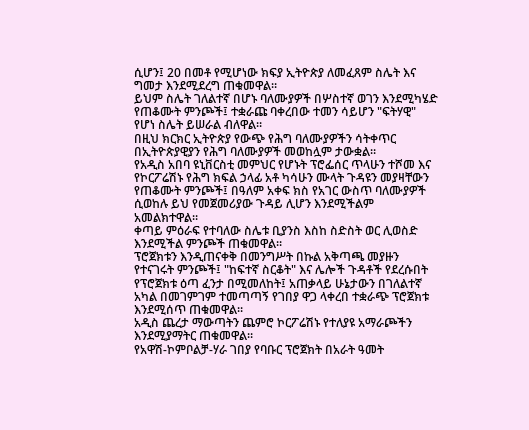ሲሆን፤ 20 በመቶ የሚሆነው ክፍያ ኢትዮጵያ ለመፈጸም ስሌት እና ግመታ እንደሚደረግ ጠቁመዋል።
ይህም ስሌት ገለልተኛ በሆኑ ባለሙያዎች በሦስተኛ ወገን እንደሚካሄድ የጠቆሙት ምንጮች፤ ተቋራጩ ባቀረበው ተመን ሳይሆን "ፍትሃዊ" የሆነ ስሌት ይሠራል ብለዋል።
በዚህ ክርክር ኢትዮጵያ የውጭ የሕግ ባለሙያዎችን ሳትቀጥር በኢትዮጵያዊያን የሕግ ባለሙያዎች መወከሏም ታውቋል።
የአዲስ አበባ ዩኒቨርስቲ መምህር የሆኑት ፕሮፌሰር ጥላሁን ተሾመ እና የኮርፖሬሽኑ የሕግ ክፍል ኃላፊ አቶ ካሳሁን ሙላት ጉዳዩን መያዛቸውን የጠቆሙት ምንጮች፤ በዓለም አቀፍ ክስ የአገር ውስጥ ባለሙያዎች ሲወከሉ ይህ የመጀመሪያው ጉዳይ ሊሆን እንደሚችልም አመልክተዋል።
ቀጣይ ምዕራፍ የተባለው ስሌቱ ቢያንስ እስከ ስድስት ወር ሊወስድ እንደሚችል ምንጮች ጠቁመዋል።
ፕሮጀክቱን እንዲጠናቀቅ በመንግሥት በኩል አቅጣጫ መያዙን የተናገሩት ምንጮች፤ "ከፍተኛ ስርቆት" እና ሌሎች ጉዳቶች የደረሱበት የፕሮጀክቱ ዕጣ ፈንታ በሚመለከት፤ አጠቃላይ ሁኔታውን በገለልተኛ አካል በመገምገም ተመጣጣኝ የገበያ ዋጋ ላቀረበ ተቋራጭ ፕሮጀክቱ እንደሚሰጥ ጠቁመዋል።
አዲስ ጨረታ ማውጣትን ጨምሮ ኮርፖሬሽኑ የተለያዩ አማራጮችን እንደሚያማትር ጠቁመዋል።
የአዋሽ-ኮምቦልቻ-ሃራ ገበያ የባቡር ፕሮጀክት በአራት ዓመት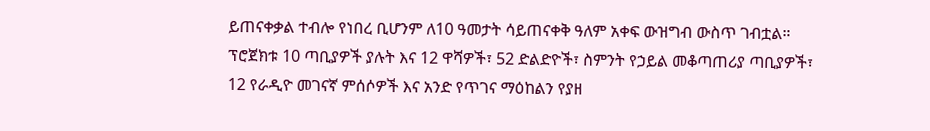ይጠናቀቃል ተብሎ የነበረ ቢሆንም ለ10 ዓመታት ሳይጠናቀቅ ዓለም አቀፍ ውዝግብ ውስጥ ገብቷል።
ፕሮጀክቱ 10 ጣቢያዎች ያሉት እና 12 ዋሻዎች፣ 52 ድልድዮች፣ ስምንት የኃይል መቆጣጠሪያ ጣቢያዎች፣ 12 የራዲዮ መገናኛ ምሰሶዎች እና አንድ የጥገና ማዕከልን የያዘ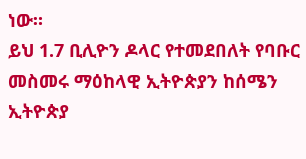ነው።
ይህ 1.7 ቢሊዮን ዶላር የተመደበለት የባቡር መስመሩ ማዕከላዊ ኢትዮጵያን ከሰሜን ኢትዮጵያ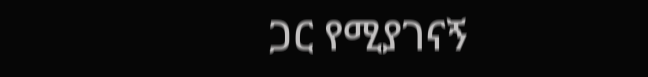ጋር የሚያገናኝ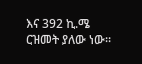እና 392 ኪ.ሜ ርዝመት ያለው ነው።